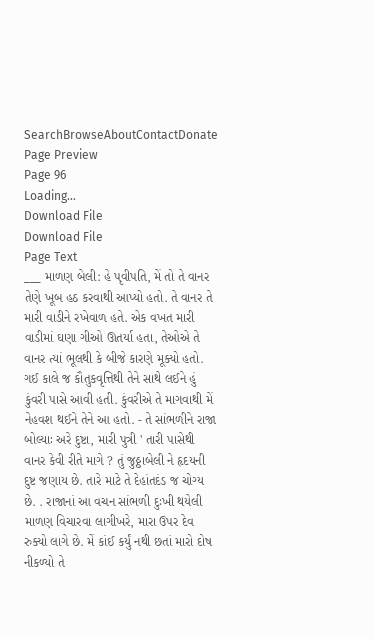SearchBrowseAboutContactDonate
Page Preview
Page 96
Loading...
Download File
Download File
Page Text
___ માળણ બેલી: હે પૃવીપતિ, મેં તો તે વાનર તેણે ખૂબ હઠ કરવાથી આપ્યો હતો. તે વાનર તે મારી વાડીને રખેવાળ હતે. એક વખત મારી વાડીમાં ઘણા ગીઓ ઊતર્યા હતા, તેઓએ તે વાનર ત્યાં ભૂલથી કે બીજે કારણે મૂક્યો હતો. ગઈ કાલે જ કૌતુકવૃત્તિથી તેને સાથે લઈને હું કુંવરી પાસે આવી હતી. કુંવરીએ તે માગવાથી મેં નેહવશ થઈને તેને આ હતો. - તે સાંભળીને રાજા બોલ્યાઃ અરે દુષ્ટા, મારી પુત્રી ' તારી પાસેથી વાનર કેવી રીતે માગે ? તું જુઠ્ઠાબેલી ને હૃદયની દુષ્ટ જણાય છે. તારે માટે તે દેહાંતદંડ જ ચોગ્ય છે. . રાજાનાં આ વચન સાંભળી દુઃખી થયેલી માળણ વિચારવા લાગીખરે, મારા ઉપર દેવ રુક્યો લાગે છે. મેં કાંઈ કર્યું નથી છતાં મારો દોષ નીકળ્યો તે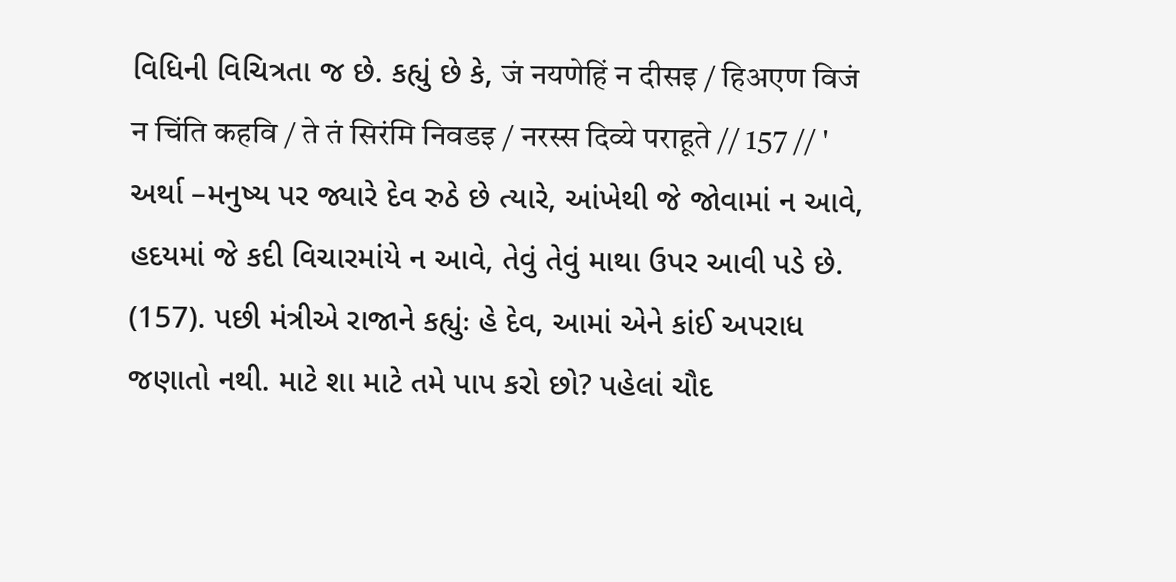વિધિની વિચિત્રતા જ છે. કહ્યું છે કે, जं नयणेहिं न दीसइ / हिअएण विजं न चिंति कहवि / ते तं सिरंमि निवडइ / नरस्स दिव्ये पराहूते // 157 // ' અર્થા –મનુષ્ય પર જ્યારે દેવ રુઠે છે ત્યારે, આંખેથી જે જોવામાં ન આવે, હદયમાં જે કદી વિચારમાંયે ન આવે, તેવું તેવું માથા ઉપર આવી પડે છે. (157). પછી મંત્રીએ રાજાને કહ્યુંઃ હે દેવ, આમાં એને કાંઈ અપરાધ જણાતો નથી. માટે શા માટે તમે પાપ કરો છો? પહેલાં ચૌદ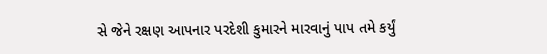સે જેને રક્ષણ આપનાર પરદેશી કુમારને મારવાનું પાપ તમે કર્યું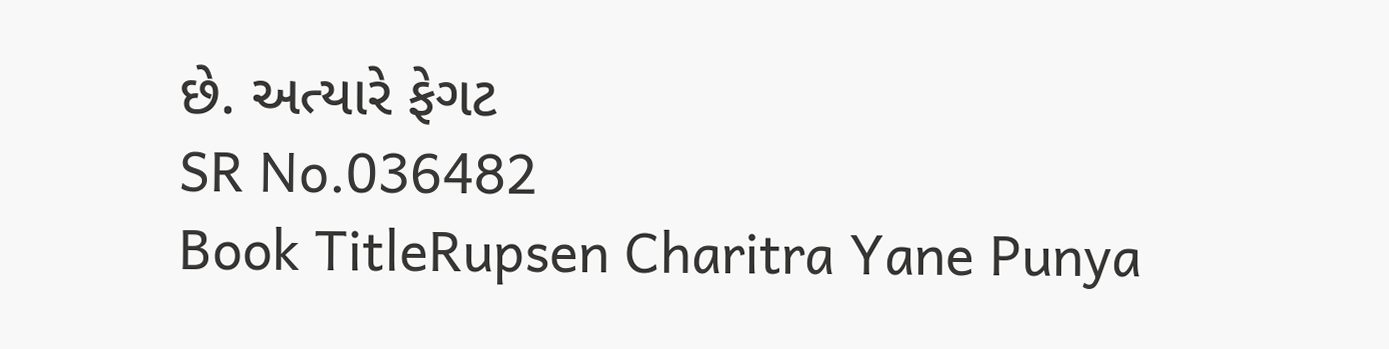છે. અત્યારે ફેગટ
SR No.036482
Book TitleRupsen Charitra Yane Punya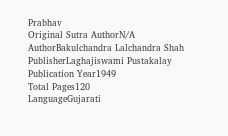Prabhav
Original Sutra AuthorN/A
AuthorBakulchandra Lalchandra Shah
PublisherLaghajiswami Pustakalay
Publication Year1949
Total Pages120
LanguageGujarati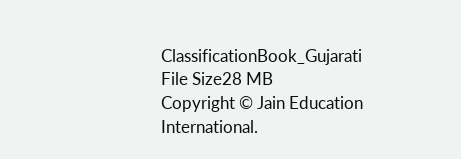ClassificationBook_Gujarati
File Size28 MB
Copyright © Jain Education International.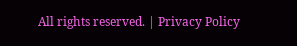All rights reserved. | Privacy Policy